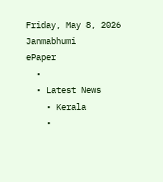Friday, May 8, 2026
Janmabhumi
ePaper
  •
  • Latest News
    • Kerala
    •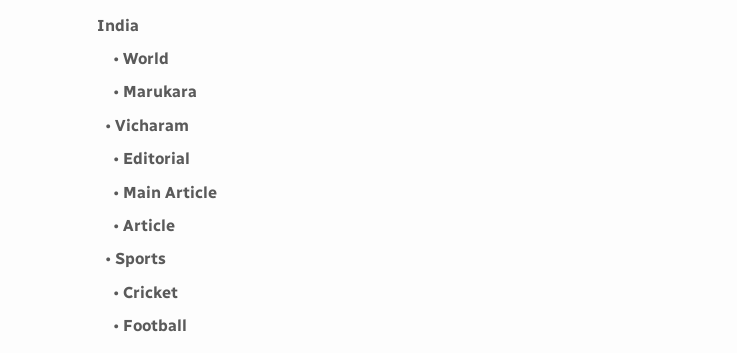India
    • World
    • Marukara
  • Vicharam
    • Editorial
    • Main Article
    • Article
  • Sports
    • Cricket
    • Football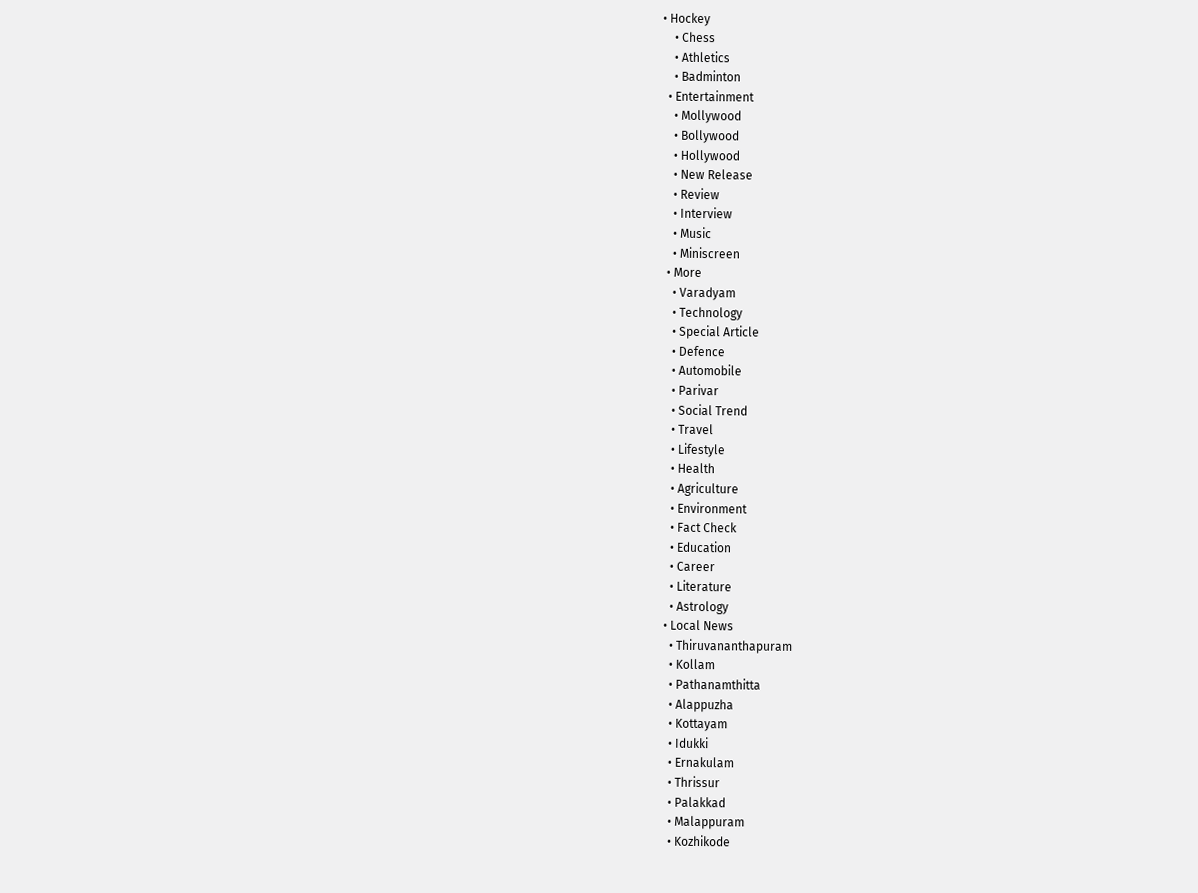• Hockey
    • Chess
    • Athletics
    • Badminton
  • Entertainment
    • Mollywood
    • Bollywood
    • Hollywood
    • New Release
    • Review
    • Interview
    • Music
    • Miniscreen
  • More
    • Varadyam
    • Technology
    • Special Article
    • Defence
    • Automobile
    • Parivar
    • Social Trend
    • Travel
    • Lifestyle
    • Health
    • Agriculture
    • Environment
    • Fact Check
    • Education
    • Career
    • Literature
    • Astrology
  • Local News
    • Thiruvananthapuram
    • Kollam
    • Pathanamthitta
    • Alappuzha
    • Kottayam
    • Idukki
    • Ernakulam
    • Thrissur
    • Palakkad
    • Malappuram
    • Kozhikode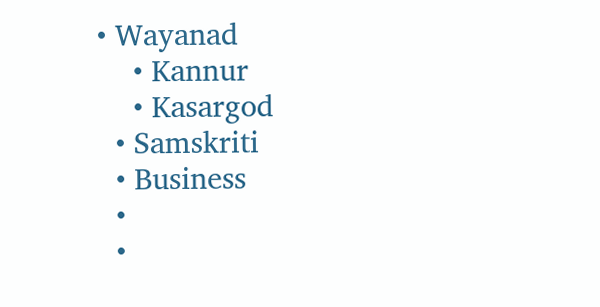• Wayanad
    • Kannur
    • Kasargod
  • Samskriti
  • Business
  •
  •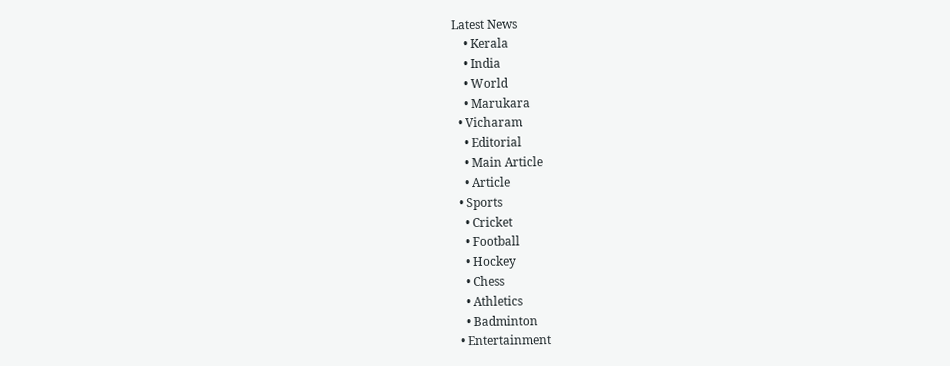Latest News
    • Kerala
    • India
    • World
    • Marukara
  • Vicharam
    • Editorial
    • Main Article
    • Article
  • Sports
    • Cricket
    • Football
    • Hockey
    • Chess
    • Athletics
    • Badminton
  • Entertainment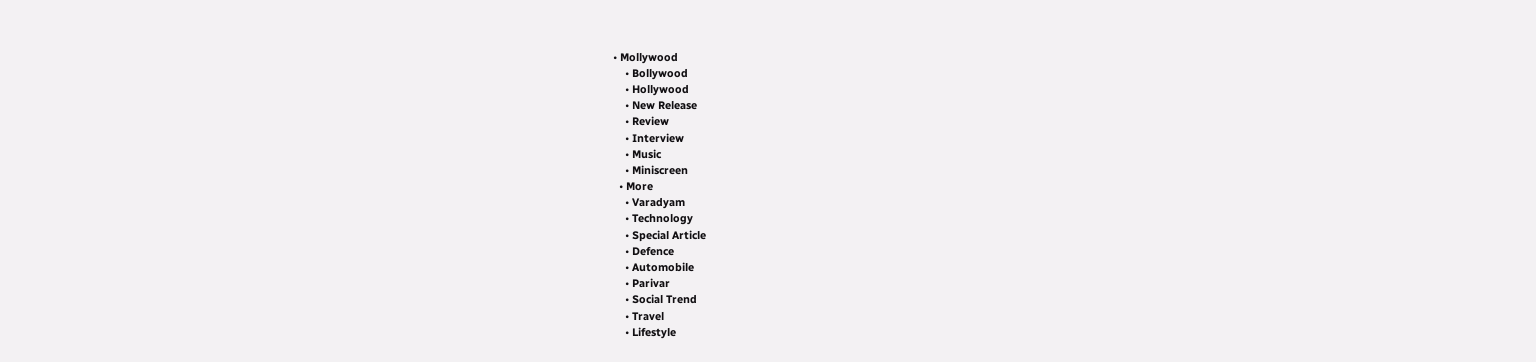• Mollywood
    • Bollywood
    • Hollywood
    • New Release
    • Review
    • Interview
    • Music
    • Miniscreen
  • More
    • Varadyam
    • Technology
    • Special Article
    • Defence
    • Automobile
    • Parivar
    • Social Trend
    • Travel
    • Lifestyle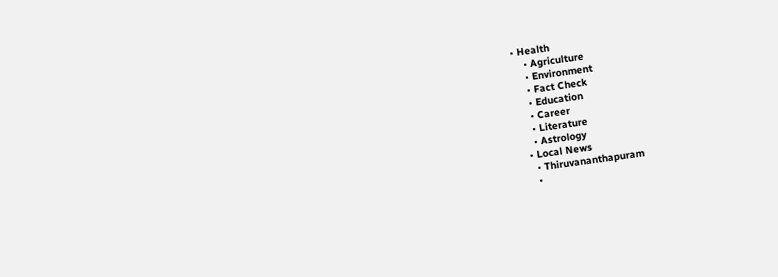• Health
    • Agriculture
    • Environment
    • Fact Check
    • Education
    • Career
    • Literature
    • Astrology
  • Local News
    • Thiruvananthapuram
    •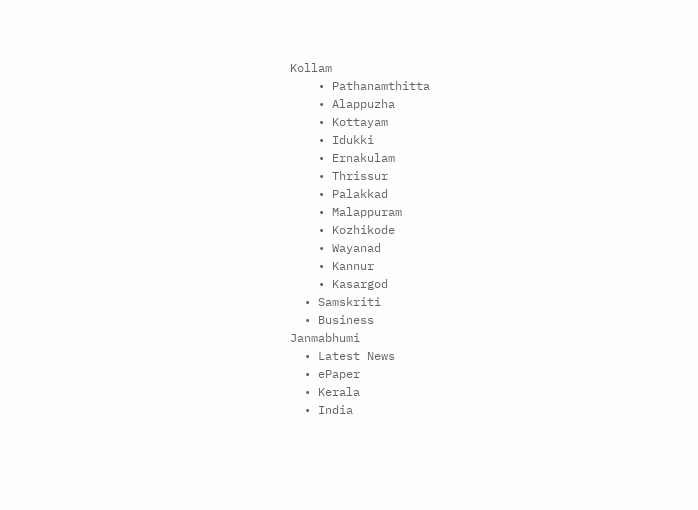Kollam
    • Pathanamthitta
    • Alappuzha
    • Kottayam
    • Idukki
    • Ernakulam
    • Thrissur
    • Palakkad
    • Malappuram
    • Kozhikode
    • Wayanad
    • Kannur
    • Kasargod
  • Samskriti
  • Business
Janmabhumi
  • Latest News
  • ePaper
  • Kerala
  • India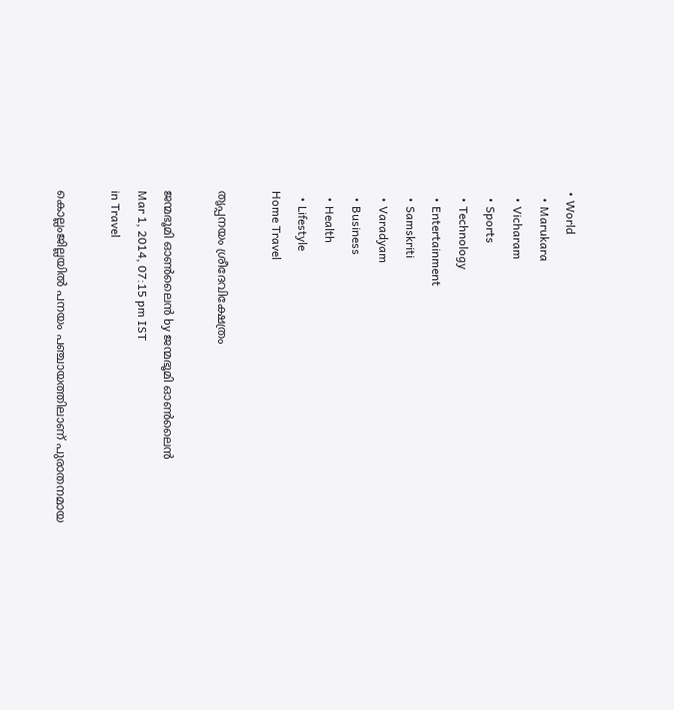• World
  • Marukara
  • Vicharam
  • Sports
  • Technology
  • Entertainment
  • Samskriti
  • Varadyam
  • Business
  • Health
  • Lifestyle
Home Travel

തൃപ്പനയം ശ്രീദേവിക്ഷേത്രം

ജന്മഭൂമി ഓണ്‍ലൈന്‍ by ജന്മഭൂമി ഓണ്‍ലൈന്‍
Mar 1, 2014, 07:15 pm IST
in Travel

കൊല്ലംജില്ലയില്‍ പനയം പഞ്ചായത്തിലാണ്‌ പുരാതനമായ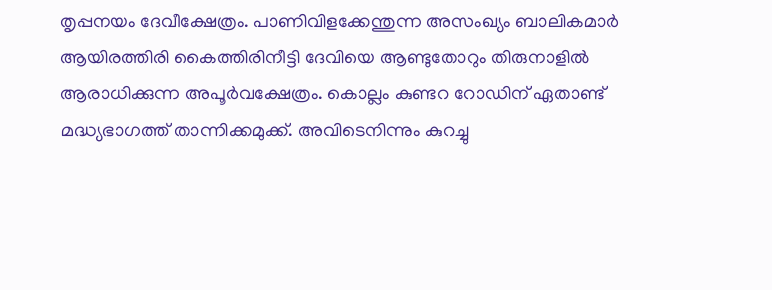തൃപ്പനയം ദേവീക്ഷേത്രം. പാണിവിളക്കേന്തുന്ന അസംഖ്യം ബാലികമാര്‍ ആയിരത്തിരി കൈത്തിരിനീട്ടി ദേവിയെ ആണ്ടുതോറും തിരുനാളില്‍ ആരാധിക്കുന്ന അപൂര്‍വക്ഷേത്രം. കൊല്ലം കുണ്ടറ റോഡിന്‌ ഏതാണ്ട്‌ മദ്ധ്യഭാഗത്ത്‌ താന്നിക്കമുക്ക്‌. അവിടെനിന്നും കുറച്ചു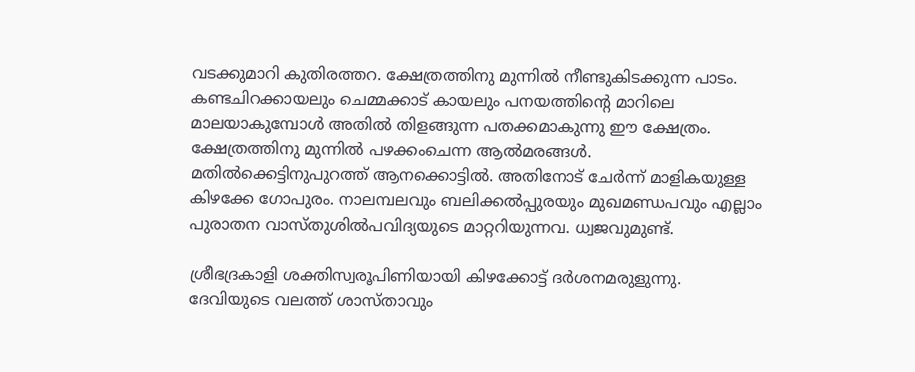വടക്കുമാറി കുതിരത്തറ. ക്ഷേത്രത്തിനു മുന്നില്‍ നീണ്ടുകിടക്കുന്ന പാടം. കണ്ടചിറക്കായലും ചെമ്മക്കാട്‌ കായലും പനയത്തിന്റെ മാറിലെ മാലയാകുമ്പോള്‍ അതില്‍ തിളങ്ങുന്ന പതക്കമാകുന്നു ഈ ക്ഷേത്രം. ക്ഷേത്രത്തിനു മുന്നില്‍ പഴക്കംചെന്ന ആല്‍മരങ്ങള്‍. മതില്‍ക്കെട്ടിനുപുറത്ത്‌ ആനക്കൊട്ടില്‍. അതിനോട്‌ ചേര്‍ന്ന്‌ മാളികയുള്ള കിഴക്കേ ഗോപുരം. നാലമ്പലവും ബലിക്കല്‍പ്പുരയും മുഖമണ്ഡപവും എല്ലാം പുരാതന വാസ്തുശില്‍പവിദ്യയുടെ മാറ്ററിയുന്നവ. ധ്വജവുമുണ്ട്‌.

ശ്രീഭദ്രകാളി ശക്തിസ്വരൂപിണിയായി കിഴക്കോട്ട്‌ ദര്‍ശനമരുളുന്നു. ദേവിയുടെ വലത്ത്‌ ശാസ്താവും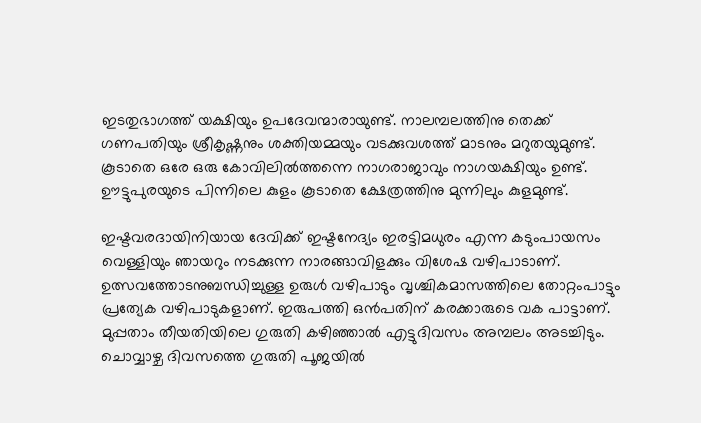ഇടതുഭാഗത്ത്‌ യക്ഷിയും ഉപദേവന്മാരായുണ്ട്‌. നാലമ്പലത്തിനു തെക്ക്‌ ഗണപതിയും ശ്രീകൃഷ്ണനും ശക്തിയമ്മയും വടക്കുവശത്ത്‌ മാടനും മറുതയുമുണ്ട്‌. കൂടാതെ ഒരേ ഒരു കോവിലില്‍ത്തന്നെ നാഗരാജാവും നാഗയക്ഷിയും ഉണ്ട്‌. ഊട്ടുപുരയുടെ പിന്നിലെ കുളം കൂടാതെ ക്ഷേത്രത്തിനു മുന്നിലും കുളമുണ്ട്‌.

ഇഷ്ടവരദായിനിയായ ദേവിക്ക്‌ ഇഷ്ടനേദ്യം ഇരട്ടിമധുരം എന്ന കടുംപായസം വെള്ളിയും ഞായറും നടക്കുന്ന നാരങ്ങാവിളക്കും വിശേഷ വഴിപാടാണ്‌. ഉത്സവത്തോടനുബന്ധിച്ചുള്ള ഉരുള്‍ വഴിപാടും വൃശ്ചികമാസത്തിലെ തോറ്റംപാട്ടും പ്രത്യേക വഴിപാടുകളാണ്‌. ഇരുപത്തി ഒന്‍പതിന്‌ കരക്കാരുടെ വക പാട്ടാണ്‌. മുപ്പതാം തീയതിയിലെ ഗുരുതി കഴിഞ്ഞാല്‍ എട്ടുദിവസം അമ്പലം അടച്ചിടും. ചൊവ്വാഴ്ച ദിവസത്തെ ഗുരുതി പൂജയില്‍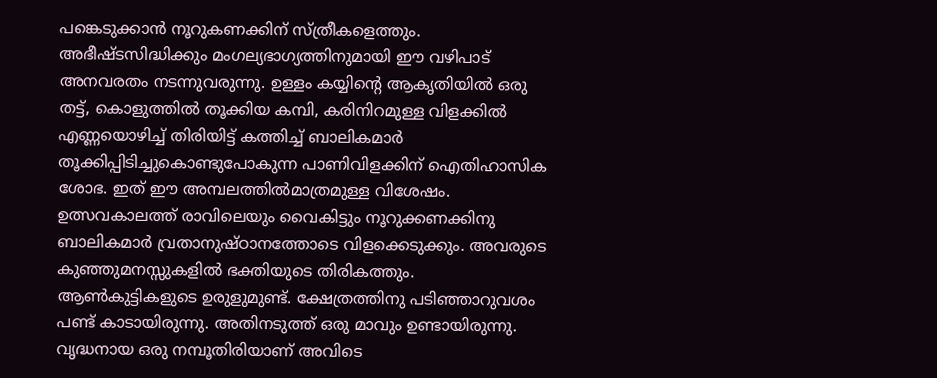പങ്കെടുക്കാന്‍ നൂറുകണക്കിന്‌ സ്ത്രീകളെത്തും. അഭീഷ്ടസിദ്ധിക്കും മംഗല്യഭാഗ്യത്തിനുമായി ഈ വഴിപാട്‌ അനവരതം നടന്നുവരുന്നു. ഉള്ളം കയ്യിന്റെ ആകൃതിയില്‍ ഒരു തട്ട്‌, കൊളുത്തില്‍ തൂക്കിയ കമ്പി, കരിനിറമുള്ള വിളക്കില്‍ എണ്ണയൊഴിച്ച്‌ തിരിയിട്ട്‌ കത്തിച്ച്‌ ബാലികമാര്‍ തൂക്കിപ്പിടിച്ചുകൊണ്ടുപോകുന്ന പാണിവിളക്കിന്‌ ഐതിഹാസിക ശോഭ. ഇത്‌ ഈ അമ്പലത്തില്‍മാത്രമുള്ള വിശേഷം. ഉത്സവകാലത്ത്‌ രാവിലെയും വൈകിട്ടും നൂറുക്കണക്കിനു ബാലികമാര്‍ വ്രതാനുഷ്ഠാനത്തോടെ വിളക്കെടുക്കും. അവരുടെ കുഞ്ഞുമനസ്സുകളില്‍ ഭക്തിയുടെ തിരികത്തും. ആണ്‍കുട്ടികളുടെ ഉരുളുമുണ്ട്‌. ക്ഷേത്രത്തിനു പടിഞ്ഞാറുവശം പണ്ട്‌ കാടായിരുന്നു. അതിനടുത്ത്‌ ഒരു മാവും ഉണ്ടായിരുന്നു. വൃദ്ധനായ ഒരു നമ്പൂതിരിയാണ്‌ അവിടെ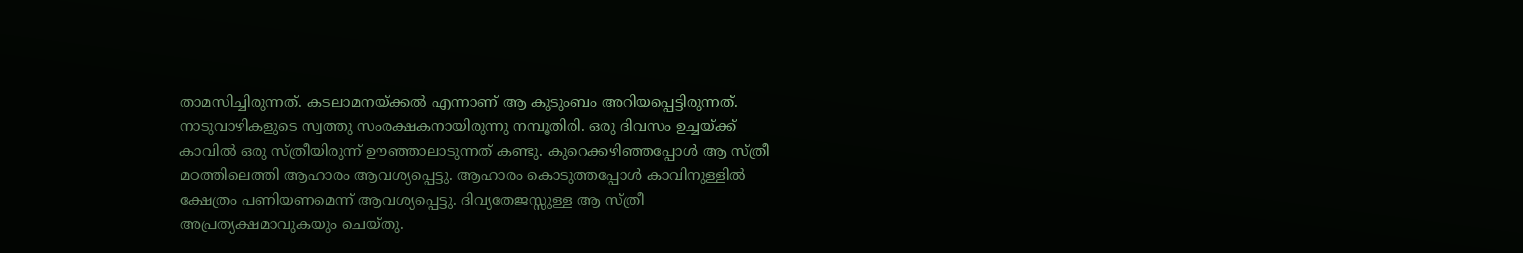താമസിച്ചിരുന്നത്‌. കടലാമനയ്‌ക്കല്‍ എന്നാണ്‌ ആ കുടുംബം അറിയപ്പെട്ടിരുന്നത്‌. നാടുവാഴികളുടെ സ്വത്തു സംരക്ഷകനായിരുന്നു നമ്പൂതിരി. ഒരു ദിവസം ഉച്ചയ്‌ക്ക്‌ കാവില്‍ ഒരു സ്ത്രീയിരുന്ന്‌ ഊഞ്ഞാലാടുന്നത്‌ കണ്ടു. കുറെക്കഴിഞ്ഞപ്പോള്‍ ആ സ്ത്രീ മഠത്തിലെത്തി ആഹാരം ആവശ്യപ്പെട്ടു. ആഹാരം കൊടുത്തപ്പോള്‍ കാവിനുള്ളില്‍ ക്ഷേത്രം പണിയണമെന്ന്‌ ആവശ്യപ്പെട്ടു. ദിവ്യതേജസ്സുള്ള ആ സ്ത്രീ അപ്രത്യക്ഷമാവുകയും ചെയ്തു.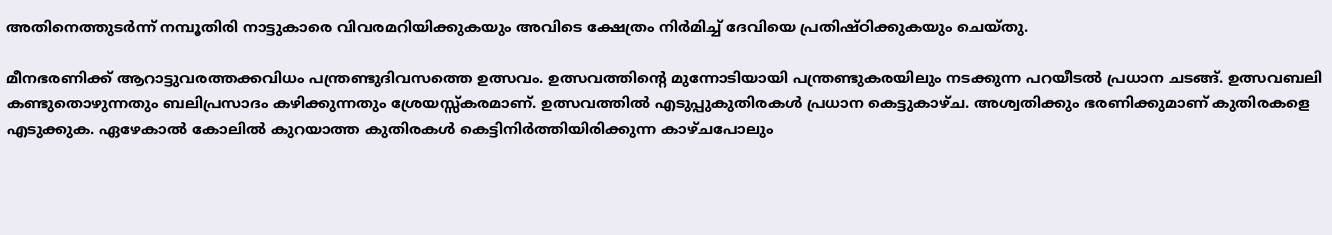അതിനെത്തുടര്‍ന്ന്‌ നമ്പൂതിരി നാട്ടുകാരെ വിവരമറിയിക്കുകയും അവിടെ ക്ഷേത്രം നിര്‍മിച്ച്‌ ദേവിയെ പ്രതിഷ്ഠിക്കുകയും ചെയ്തു.

മീനഭരണിക്ക്‌ ആറാട്ടുവരത്തക്കവിധം പന്ത്രണ്ടുദിവസത്തെ ഉത്സവം. ഉത്സവത്തിന്റെ മുന്നോടിയായി പന്ത്രണ്ടുകരയിലും നടക്കുന്ന പറയീടല്‍ പ്രധാന ചടങ്ങ്‌. ഉത്സവബലി കണ്ടുതൊഴുന്നതും ബലിപ്രസാദം കഴിക്കുന്നതും ശ്രേയസ്സ്കരമാണ്‌. ഉത്സവത്തില്‍ എടുപ്പുകുതിരകള്‍ പ്രധാന കെട്ടുകാഴ്ച. അശ്വതിക്കും ഭരണിക്കുമാണ്‌ കുതിരകളെ എടുക്കുക. ഏഴേകാല്‍ കോലില്‍ കുറയാത്ത കുതിരകള്‍ കെട്ടിനിര്‍ത്തിയിരിക്കുന്ന കാഴ്ചപോലും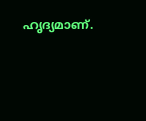ഹൃദ്യമാണ്‌.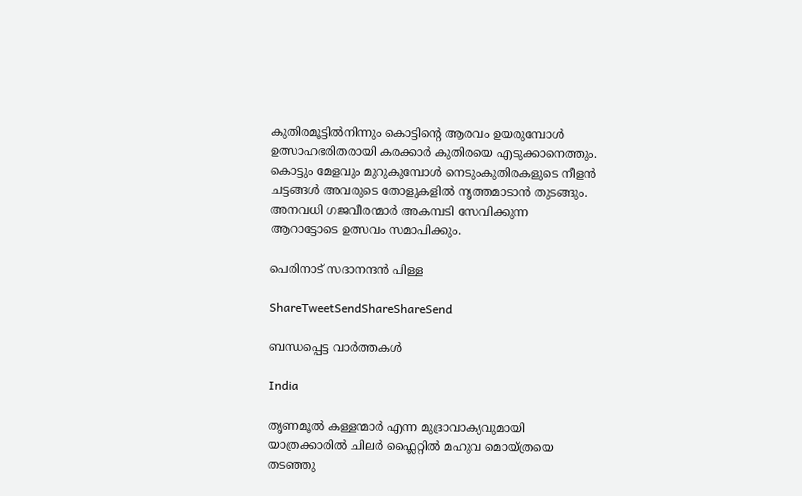കുതിരമൂട്ടില്‍നിന്നും കൊട്ടിന്റെ ആരവം ഉയരുമ്പോള്‍ ഉത്സാഹഭരിതരായി കരക്കാര്‍ കുതിരയെ എടുക്കാനെത്തും. കൊട്ടും മേളവും മുറുകുമ്പോള്‍ നെടുംകുതിരകളുടെ നീളന്‍ ചട്ടങ്ങള്‍ അവരുടെ തോളുകളില്‍ നൃത്തമാടാന്‍ തുടങ്ങും. അനവധി ഗജവീരന്മാര്‍ അകമ്പടി സേവിക്കുന്ന ആറാട്ടോടെ ഉത്സവം സമാപിക്കും.

പെരിനാട്‌ സദാനന്ദന്‍ പിള്ള

ShareTweetSendShareShareSend

ബന്ധപ്പെട്ട വാര്‍ത്തകള്‍

India

തൃണമൂല്‍ കള്ളന്മാര്‍ എന്ന മുദ്രാവാക്യവുമായി യാത്രക്കാരില്‍ ചിലര്‍ ഫ്ലൈറ്റില്‍ മഹുവ മൊയ്ത്രയെ തടഞ്ഞു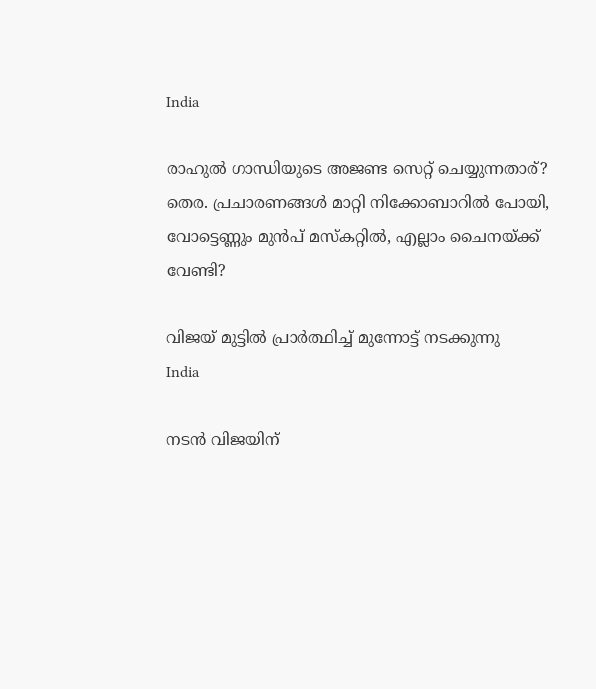India

രാഹുല്‍ ഗാന്ധിയുടെ അജണ്ട സെറ്റ് ചെയ്യുന്നതാര്? തെര. പ്രചാരണങ്ങള്‍ മാറ്റി നിക്കോബാറില്‍ പോയി, വോട്ടെണ്ണും മുന്‍പ് മസ്കറ്റില്‍, എല്ലാം ചൈനയ്‌ക്ക് വേണ്ടി?

വിജയ് മുട്ടില്‍ പ്രാര്‍ത്ഥിച്ച് മുന്നോട്ട് നടക്കുന്നു
India

നടന്‍ വിജയിന്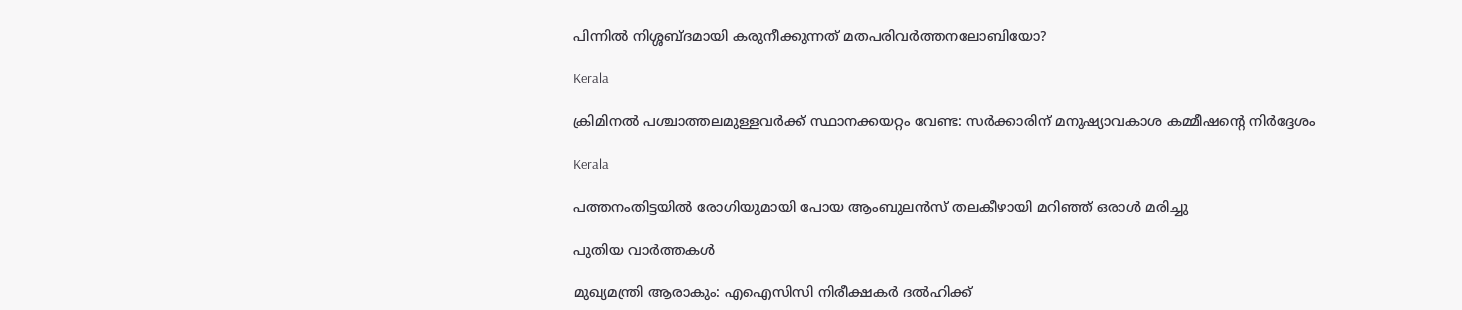പിന്നില്‍ നിശ്ശബ്ദമായി കരുനീക്കുന്നത് മതപരിവര്‍ത്തനലോബിയോ?

Kerala

ക്രിമിനല്‍ പശ്ചാത്തലമുള്ളവര്‍ക്ക് സ്ഥാനക്കയറ്റം വേണ്ട: സര്‍ക്കാരിന് മനുഷ്യാവകാശ കമ്മീഷന്റെ നിര്‍ദ്ദേശം

Kerala

പത്തനംതിട്ടയില്‍ രോഗിയുമായി പോയ ആംബുലന്‍സ് തലകീഴായി മറിഞ്ഞ് ഒരാള്‍ മരിച്ചു

പുതിയ വാര്‍ത്തകള്‍

മുഖ്യമന്ത്രി ആരാകും: എഐസിസി നിരീക്ഷകര്‍ ദല്‍ഹിക്ക്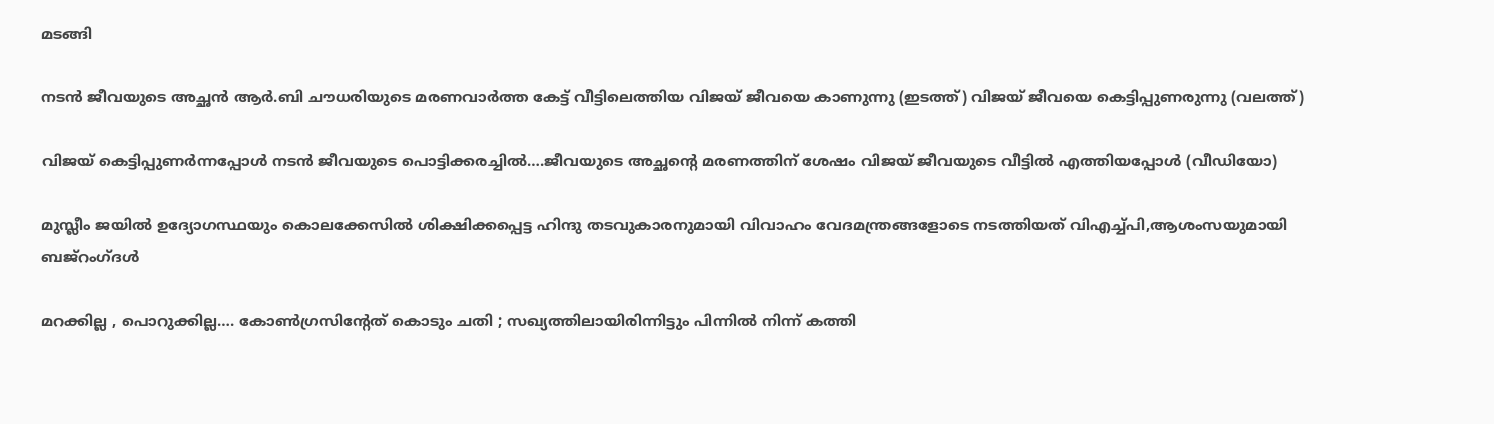മടങ്ങി

നടന്‍ ജീവയുടെ അച്ഛന്‍ ആര്‍.ബി ചൗധരിയുടെ മരണവാര്‍ത്ത കേട്ട് വീട്ടിലെത്തിയ വിജയ് ജീവയെ കാണുന്നു (ഇടത്ത്) വിജയ് ജീവയെ കെട്ടിപ്പുണരുന്നു (വലത്ത്)

വിജയ് കെട്ടിപ്പുണര്‍ന്നപ്പോള്‍ നടന്‍ ജീവയുടെ പൊട്ടിക്കരച്ചില്‍….ജീവയുടെ അച്ഛന്റെ മരണത്തിന് ശേഷം വിജയ് ജീവയുടെ വീട്ടില്‍ എത്തിയപ്പോള്‍ (വീഡിയോ)

മുസ്ലീം ജയില്‍ ഉദ്യോഗസ്ഥയും കൊലക്കേസില്‍ ശിക്ഷിക്കപ്പെട്ട ഹിന്ദു തടവുകാരനുമായി വിവാഹം വേദമന്ത്രങ്ങളോടെ നടത്തിയത് വിഎച്ച്പി,ആശംസയുമായി ബജ്‌റംഗ്ദള്‍

മറക്കില്ല , പൊറുക്കില്ല…. കോൺഗ്രസിൻ്റേത് കൊടും ചതി ; സഖ്യത്തിലായിരിന്നിട്ടും പിന്നിൽ നിന്ന് കത്തി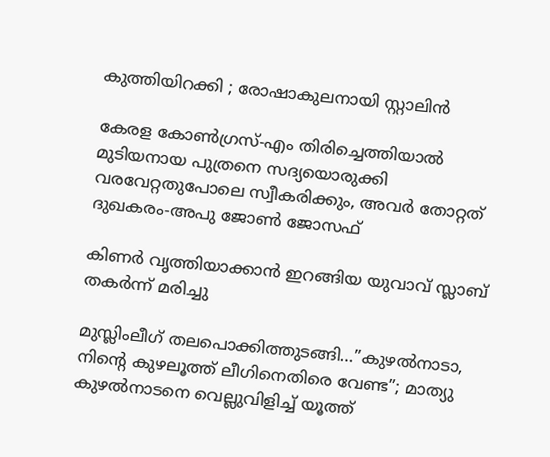കുത്തിയിറക്കി ; രോഷാകുലനായി സ്റ്റാലിൻ

കേരള കോണ്‍ഗ്രസ്-എം തിരിച്ചെത്തിയാല്‍ മുടിയനായ പുത്രനെ സദ്യയൊരുക്കി വരവേറ്റതുപോലെ സ്വീകരിക്കും, അവര്‍ തോറ്റത് ദുഖകരം-അപു ജോണ്‍ ജോസഫ്

കിണര്‍ വൃത്തിയാക്കാന്‍ ഇറങ്ങിയ യുവാവ് സ്ലാബ് തകര്‍ന്ന് മരിച്ചു

മുസ്ലിംലീഗ് തലപൊക്കിത്തുടങ്ങി…”കുഴൽനാടാ, നിന്റെ കുഴലൂത്ത് ലീഗിനെതിരെ വേണ്ട”; മാത്യു കുഴൽനാടനെ വെല്ലുവിളിച്ച് യൂത്ത്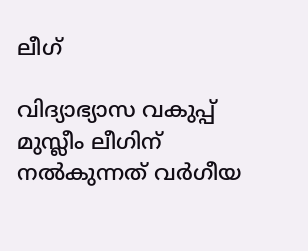ലീഗ്

വിദ്യാഭ്യാസ വകുപ്പ് മുസ്ലീം ലീഗിന് നല്‍കുന്നത് വര്‍ഗീയ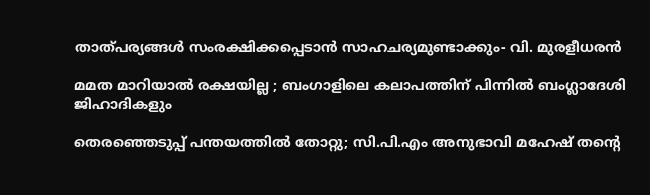താത്പര്യങ്ങള്‍ സംരക്ഷിക്കപ്പെടാന്‍ സാഹചര്യമുണ്ടാക്കും- വി. മുരളീധരന്‍

മമത മാറിയാൽ രക്ഷയില്ല ; ബംഗാളിലെ കലാപത്തിന് പിന്നിൽ ബംഗ്ലാദേശി ജിഹാദികളും

തെരഞ്ഞെടുപ്പ് പന്തയത്തില്‍ തോറ്റു; സി.പി.എം അനുഭാവി മഹേഷ് തന്റെ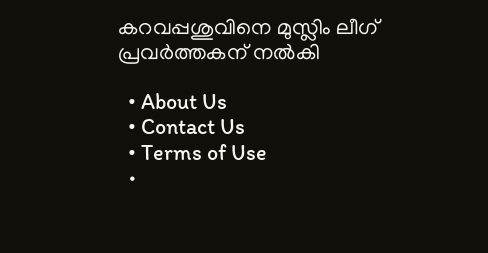കറവപ്പശുവിനെ മുസ്ലിം ലീഗ് പ്രവര്‍ത്തകന് നല്‍കി

  • About Us
  • Contact Us
  • Terms of Use
  •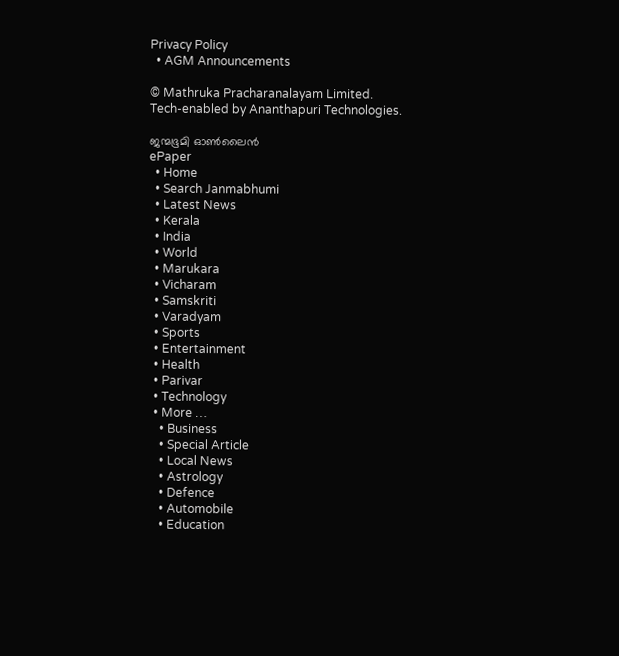Privacy Policy
  • AGM Announcements

© Mathruka Pracharanalayam Limited.
Tech-enabled by Ananthapuri Technologies.

ജന്മഭൂമി ഓണ്‍ലൈന്‍
ePaper
  • Home
  • Search Janmabhumi
  • Latest News
  • Kerala
  • India
  • World
  • Marukara
  • Vicharam
  • Samskriti
  • Varadyam
  • Sports
  • Entertainment
  • Health
  • Parivar
  • Technology
  • More …
    • Business
    • Special Article
    • Local News
    • Astrology
    • Defence
    • Automobile
    • Education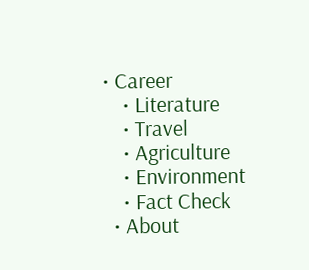• Career
    • Literature
    • Travel
    • Agriculture
    • Environment
    • Fact Check
  • About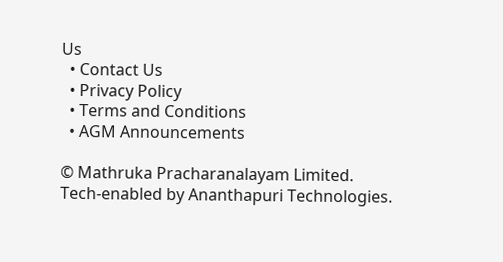Us
  • Contact Us
  • Privacy Policy
  • Terms and Conditions
  • AGM Announcements

© Mathruka Pracharanalayam Limited.
Tech-enabled by Ananthapuri Technologies.